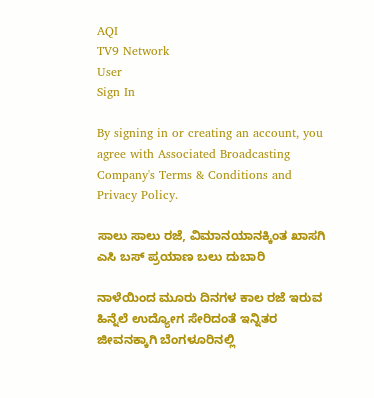AQI
TV9 Network
User
Sign In

By signing in or creating an account, you agree with Associated Broadcasting Company's Terms & Conditions and Privacy Policy.

ಸಾಲು ಸಾಲು ರಜೆ, ವಿಮಾನಯಾನಕ್ಕಿಂತ ಖಾಸಗಿ ಎಸಿ ಬಸ್ ಪ್ರಯಾಣ ಬಲು ದುಬಾರಿ

ನಾಳೆಯಿಂದ ಮೂರು ದಿನಗಳ ಕಾಲ ರಜೆ ಇರುವ ಹಿನ್ನೆಲೆ ಉದ್ಯೋಗ ಸೇರಿದಂತೆ ಇನ್ನಿತರ ಜೀವನಕ್ಕಾಗಿ ಬೆಂಗಳೂರಿನಲ್ಲಿ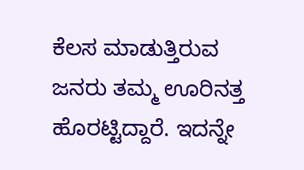ಕೆಲಸ ಮಾಡುತ್ತಿರುವ ಜನರು ತಮ್ಮ ಊರಿನತ್ತ ಹೊರಟ್ಟಿದ್ದಾರೆ. ಇದನ್ನೇ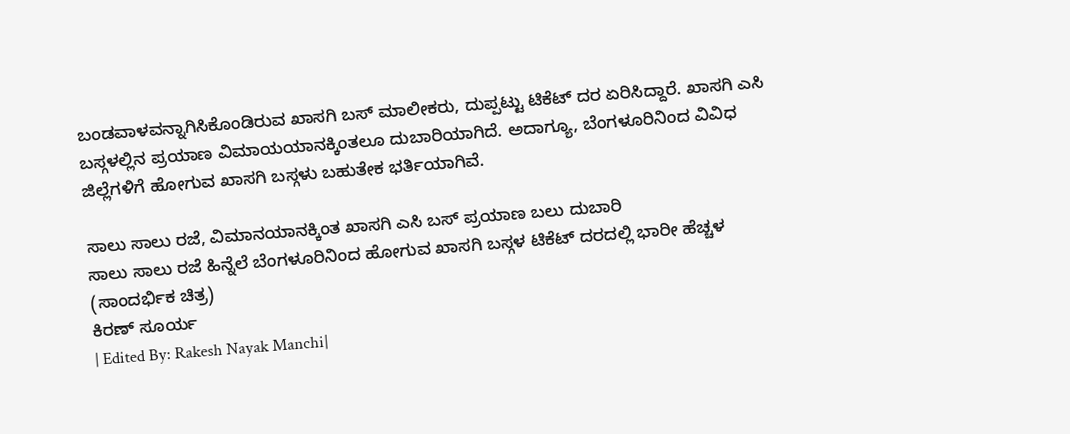ಬಂಡವಾಳವನ್ನಾಗಿಸಿಕೊಂಡಿರುವ ಖಾಸಗಿ ಬಸ್ ಮಾಲೀಕರು, ದುಪ್ಪಟ್ಟು ಟಿಕೆಟ್ ದರ ಏರಿಸಿದ್ದಾರೆ. ಖಾಸಗಿ ಎಸಿ ಬಸ್ಗಳಲ್ಲಿನ ಪ್ರಯಾಣ ವಿಮಾಯಯಾನಕ್ಕಿಂತಲೂ ದುಬಾರಿಯಾಗಿದೆ. ಅದಾಗ್ಯೂ, ಬೆಂಗಳೂರಿನಿಂದ ವಿವಿಧ ಜಿಲ್ಲೆಗಳಿಗೆ ಹೋಗುವ ಖಾಸಗಿ ಬಸ್ಗಳು ಬಹುತೇಕ ಭರ್ತಿಯಾಗಿವೆ.

ಸಾಲು ಸಾಲು ರಜೆ, ವಿಮಾನಯಾನಕ್ಕಿಂತ ಖಾಸಗಿ ಎಸಿ ಬಸ್ ಪ್ರಯಾಣ ಬಲು ದುಬಾರಿ
ಸಾಲು ಸಾಲು ರಜೆ ಹಿನ್ನೆಲೆ ಬೆಂಗಳೂರಿನಿಂದ ಹೋಗುವ ಖಾಸಗಿ ಬಸ್ಗಳ ಟಿಕೆಟ್ ದರದಲ್ಲಿ ಭಾರೀ ಹೆಚ್ಚಳ (ಸಾಂದರ್ಭಿಕ ಚಿತ್ರ)
ಕಿರಣ್ ಸೂರ್ಯ
| Edited By: Rakesh Nayak Manchi|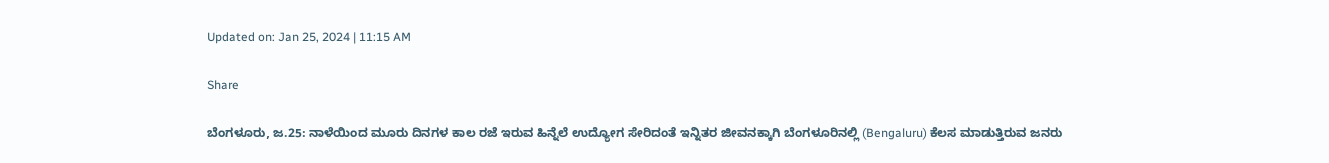Updated on: Jan 25, 2024 | 11:15 AM

Share

ಬೆಂಗಳೂರು, ಜ.25: ನಾಳೆಯಿಂದ ಮೂರು ದಿನಗಳ ಕಾಲ ರಜೆ ಇರುವ ಹಿನ್ನೆಲೆ ಉದ್ಯೋಗ ಸೇರಿದಂತೆ ಇನ್ನಿತರ ಜೀವನಕ್ಕಾಗಿ ಬೆಂಗಳೂರಿನಲ್ಲಿ (Bengaluru) ಕೆಲಸ ಮಾಡುತ್ತಿರುವ ಜನರು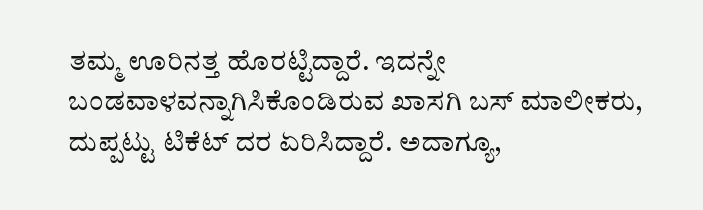ತಮ್ಮ ಊರಿನತ್ತ ಹೊರಟ್ಟಿದ್ದಾರೆ. ಇದನ್ನೇ ಬಂಡವಾಳವನ್ನಾಗಿಸಿಕೊಂಡಿರುವ ಖಾಸಗಿ ಬಸ್ ಮಾಲೀಕರು, ದುಪ್ಪಟ್ಟು ಟಿಕೆಟ್ ದರ ಏರಿಸಿದ್ದಾರೆ. ಅದಾಗ್ಯೂ,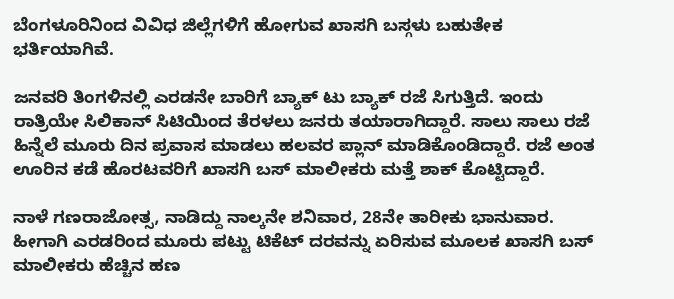ಬೆಂಗಳೂರಿನಿಂದ ವಿವಿಧ ಜಿಲ್ಲೆಗಳಿಗೆ ಹೋಗುವ ಖಾಸಗಿ ಬಸ್ಗಳು ಬಹುತೇಕ ಭರ್ತಿಯಾಗಿವೆ.

ಜನವರಿ ತಿಂಗಳಿನಲ್ಲಿ ಎರಡನೇ ಬಾರಿಗೆ ಬ್ಯಾಕ್ ಟು ಬ್ಯಾಕ್ ರಜೆ ಸಿಗುತ್ತಿದೆ. ಇಂದು ರಾತ್ರಿಯೇ ಸಿಲಿಕಾನ್ ಸಿಟಿಯಿಂದ ತೆರಳಲು ಜನರು ತಯಾರಾಗಿದ್ದಾರೆ. ಸಾಲು ಸಾಲು ರಜೆ ಹಿನ್ನೆಲೆ ಮೂರು ದಿನ ಪ್ರವಾಸ ಮಾಡಲು ಹಲವರ ಪ್ಲಾನ್‌ ಮಾಡಿಕೊಂಡಿದ್ದಾರೆ. ರಜೆ ಅಂತ ಊರಿನ ಕಡೆ ಹೊರಟವರಿಗೆ ಖಾಸಗಿ ಬಸ್ ಮಾಲೀಕರು ಮತ್ತೆ ಶಾಕ್ ಕೊಟ್ಟಿದ್ದಾರೆ.

ನಾಳೆ ಗಣರಾಜೋತ್ಸ, ನಾಡಿದ್ದು ನಾಲ್ಕನೇ ಶನಿವಾರ, 28ನೇ ತಾರೀಕು ಭಾನುವಾರ. ಹೀಗಾಗಿ ಎರಡರಿಂದ ಮೂರು ಪಟ್ಟು ಟಿಕೆಟ್ ದರವನ್ನು ಏರಿಸುವ ಮೂಲಕ ಖಾಸಗಿ ಬಸ್ ಮಾಲೀಕರು ಹೆಚ್ಚಿನ ಹಣ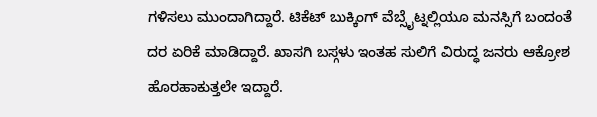ಗಳಿಸಲು ಮುಂದಾಗಿದ್ದಾರೆ. ಟಿಕೆಟ್ ಬುಕ್ಕಿಂಗ್ ವೆಬ್ಸೈಟ್ನಲ್ಲಿಯೂ ಮನಸ್ಸಿಗೆ ಬಂದಂತೆ ದರ ಏರಿಕೆ ಮಾಡಿದ್ದಾರೆ. ಖಾಸಗಿ ಬಸ್ಗಳು ಇಂತಹ ಸುಲಿಗೆ ವಿರುದ್ಧ ಜನರು ಆಕ್ರೋಶ ಹೊರಹಾಕುತ್ತಲೇ ಇದ್ದಾರೆ.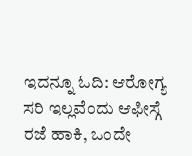ಇದನ್ನೂ ಓದಿ: ಆರೋಗ್ಯ ಸರಿ ಇಲ್ಲವೆಂದು ಆಫೀಸ್ಗೆ ರಜೆ ಹಾಕಿ, ಒಂದೇ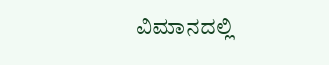ವಿಮಾನದಲ್ಲಿ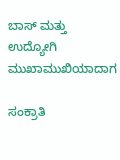ಬಾಸ್ ಮತ್ತು ಉದ್ಯೋಗಿ ಮುಖಾಮುಖಿಯಾದಾಗ

ಸಂಕ್ರಾತಿ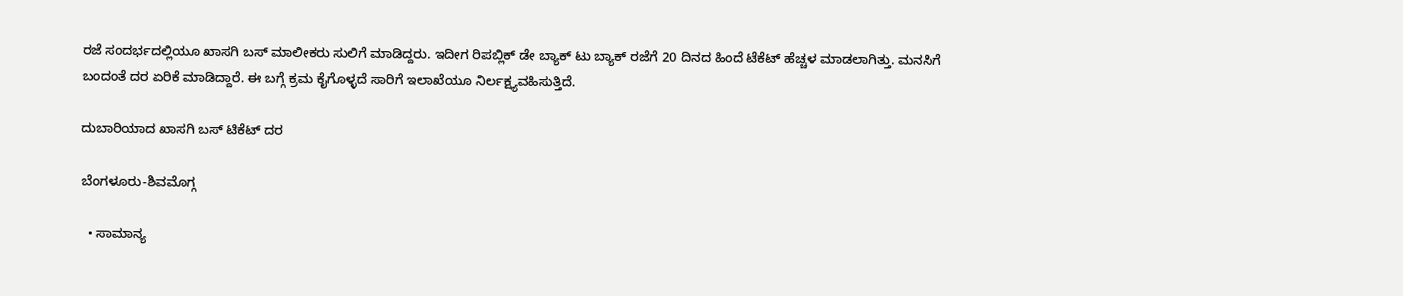ರಜೆ ಸಂದರ್ಭದಲ್ಲಿಯೂ ಖಾಸಗಿ ಬಸ್ ಮಾಲೀಕರು ಸುಲಿಗೆ ಮಾಡಿದ್ದರು. ಇದೀಗ ರಿಪಬ್ಲಿಕ್ ಡೇ ಬ್ಯಾಕ್ ಟು ಬ್ಯಾಕ್ ರಜೆಗೆ 20 ದಿನದ ಹಿಂದೆ ಟೆಕೆಟ್ ಹೆಚ್ಚಳ ಮಾಡಲಾಗಿತ್ತು. ಮನಸಿಗೆ ಬಂದಂತೆ ದರ ಏರಿಕೆ‌ ಮಾಡಿದ್ದಾರೆ. ಈ ಬಗ್ಗೆ ಕ್ರಮ ಕೈಗೊಳ್ಳದೆ ಸಾರಿಗೆ ಇಲಾಖೆಯೂ ನಿರ್ಲಕ್ಷ್ಯವಹಿಸುತ್ತಿದೆ.

ದುಬಾರಿಯಾದ ಖಾಸಗಿ ಬಸ್ ಟಿಕೆಟ್ ದರ

ಬೆಂಗಳೂರು-ಶಿವಮೊಗ್ಗ

  • ಸಾಮಾನ್ಯ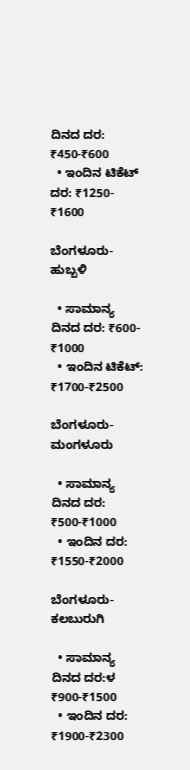ದಿನದ ದರ: ₹450-₹600
  • ಇಂದಿನ ಟಿಕೆಟ್ ದರ: ₹1250- ₹1600

ಬೆಂಗಳೂರು- ಹುಬ್ಬಳಿ

  • ಸಾಮಾನ್ಯ ದಿನದ ದರ: ₹600- ₹1000
  • ಇಂದಿನ ಟಿಕೆಟ್: ₹1700-₹2500

ಬೆಂಗಳೂರು-ಮಂಗಳೂರು

  • ಸಾಮಾನ್ಯ ದಿನದ ದರ: ₹500-₹1000
  • ಇಂದಿನ ದರ: ₹1550-₹2000

ಬೆಂಗಳೂರು-ಕಲಬುರುಗಿ

  • ಸಾಮಾನ್ಯ ದಿನದ ದರ:ಳ ₹900-₹1500
  • ಇಂದಿನ ದರ: ₹1900-₹2300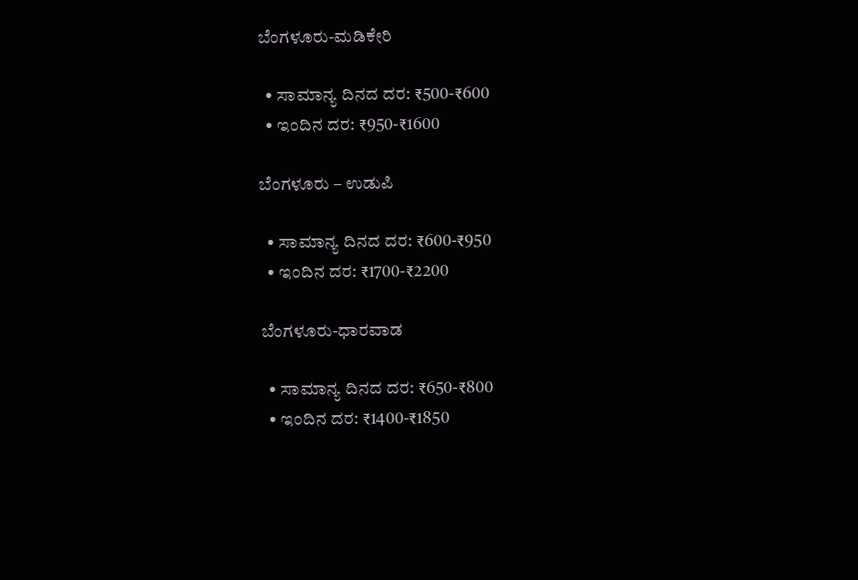ಬೆಂಗಳೂರು-ಮಡಿಕೇರಿ

  • ಸಾಮಾನ್ಯ ದಿನದ ದರ: ₹500-₹600
  • ಇಂದಿನ ದರ: ₹950-₹1600

ಬೆಂಗಳೂರು – ಉಡುಪಿ

  • ಸಾಮಾನ್ಯ ದಿನದ ದರ: ₹600-₹950
  • ಇಂದಿನ ದರ: ₹1700-₹2200

ಬೆಂಗಳೂರು-ಧಾರವಾಡ

  • ಸಾಮಾನ್ಯ ದಿನದ ದರ: ₹650-₹800
  • ಇಂದಿನ ದರ: ₹1400-₹1850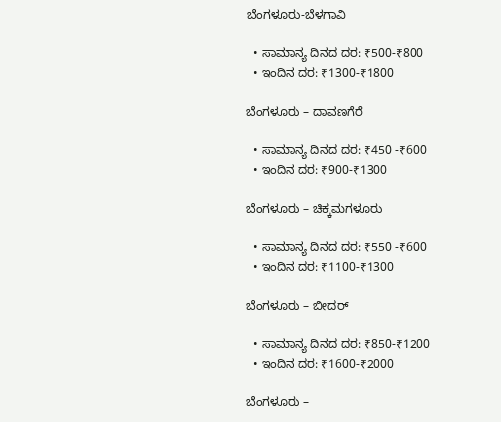ಬೆಂಗಳೂರು-ಬೆಳಗಾವಿ

  • ಸಾಮಾನ್ಯ ದಿನದ ದರ: ₹500-₹800
  • ಇಂದಿನ ದರ: ₹1300-₹1800

ಬೆಂಗಳೂರು – ದಾವಣಗೆರೆ

  • ಸಾಮಾನ್ಯ ದಿನದ ದರ: ₹450 -₹600
  • ಇಂದಿನ ದರ: ₹900-₹1300

ಬೆಂಗಳೂರು – ಚಿಕ್ಕಮಗಳೂರು

  • ಸಾಮಾನ್ಯ ದಿನದ ದರ: ₹550 -₹600
  • ಇಂದಿನ ದರ: ₹1100-₹1300

ಬೆಂಗಳೂರು – ಬೀದರ್

  • ಸಾಮಾನ್ಯ ದಿನದ ದರ: ₹850-₹1200
  • ಇಂದಿನ ದರ: ₹1600-₹2000

ಬೆಂಗಳೂರು –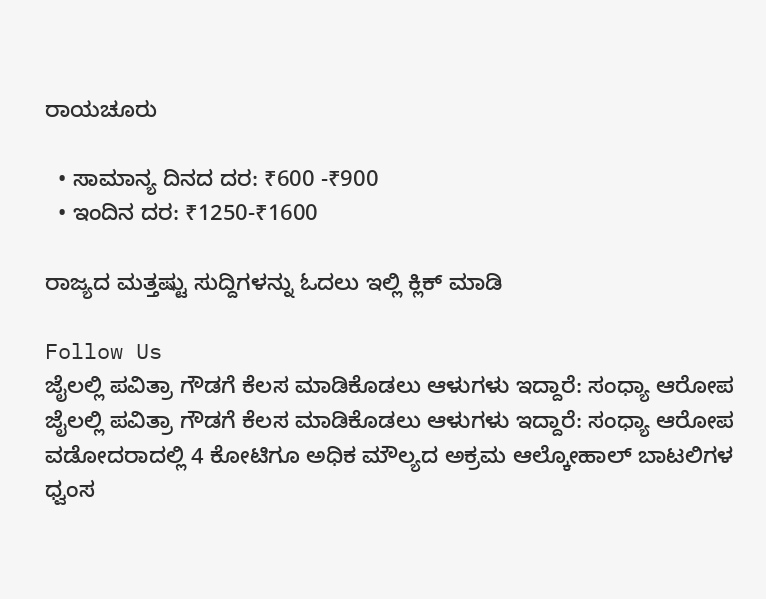ರಾಯಚೂರು

  • ಸಾಮಾನ್ಯ ದಿನದ ದರ: ₹600 -₹900
  • ಇಂದಿನ ದರ: ₹1250-₹1600

ರಾಜ್ಯದ ಮತ್ತಷ್ಟು ಸುದ್ದಿಗಳನ್ನು ಓದಲು ಇಲ್ಲಿ ಕ್ಲಿಕ್ ಮಾಡಿ

Follow Us
ಜೈಲಲ್ಲಿ ಪವಿತ್ರಾ ಗೌಡಗೆ ಕೆಲಸ ಮಾಡಿಕೊಡಲು ಆಳುಗಳು ಇದ್ದಾರೆ: ಸಂಧ್ಯಾ ಆರೋಪ
ಜೈಲಲ್ಲಿ ಪವಿತ್ರಾ ಗೌಡಗೆ ಕೆಲಸ ಮಾಡಿಕೊಡಲು ಆಳುಗಳು ಇದ್ದಾರೆ: ಸಂಧ್ಯಾ ಆರೋಪ
ವಡೋದರಾದಲ್ಲಿ 4 ಕೋಟಿಗೂ ಅಧಿಕ ಮೌಲ್ಯದ ಅಕ್ರಮ ಆಲ್ಕೋಹಾಲ್ ಬಾಟಲಿಗಳ ಧ್ವಂಸ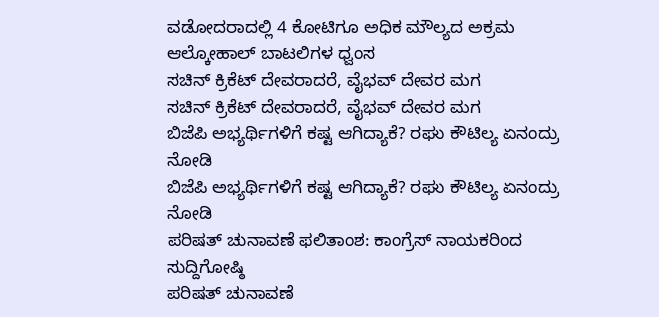ವಡೋದರಾದಲ್ಲಿ 4 ಕೋಟಿಗೂ ಅಧಿಕ ಮೌಲ್ಯದ ಅಕ್ರಮ ಆಲ್ಕೋಹಾಲ್ ಬಾಟಲಿಗಳ ಧ್ವಂಸ
ಸಚಿನ್ ಕ್ರಿಕೆಟ್ ದೇವರಾದರೆ, ವೈಭವ್ ದೇವರ ಮಗ
ಸಚಿನ್ ಕ್ರಿಕೆಟ್ ದೇವರಾದರೆ, ವೈಭವ್ ದೇವರ ಮಗ
ಬಿಜೆಪಿ ಅಭ್ಯರ್ಥಿಗಳಿಗೆ ಕಷ್ಟ ಆಗಿದ್ಯಾಕೆ? ರಘು ಕೌಟಿಲ್ಯ ಏನಂದ್ರು ನೋಡಿ
ಬಿಜೆಪಿ ಅಭ್ಯರ್ಥಿಗಳಿಗೆ ಕಷ್ಟ ಆಗಿದ್ಯಾಕೆ? ರಘು ಕೌಟಿಲ್ಯ ಏನಂದ್ರು ನೋಡಿ
ಪರಿಷತ್ ಚುನಾವಣೆ ಫಲಿತಾಂಶ: ಕಾಂಗ್ರೆಸ್ ನಾಯಕರಿಂದ ಸುದ್ದಿಗೋಷ್ಠಿ
ಪರಿಷತ್ ಚುನಾವಣೆ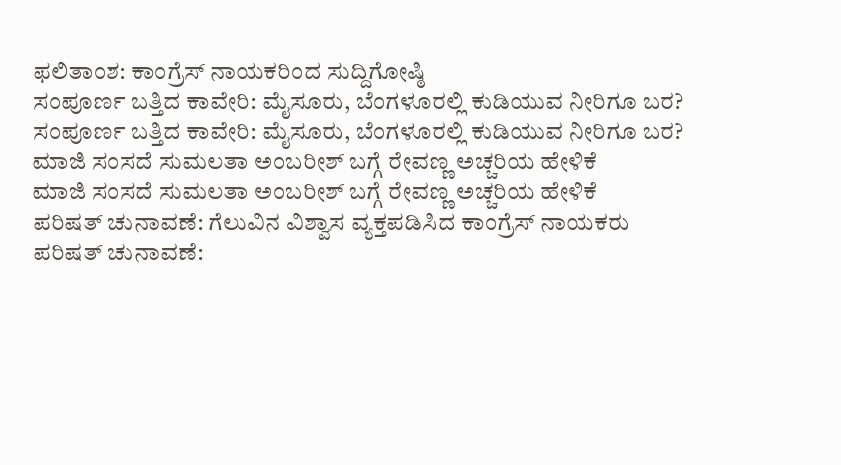ಫಲಿತಾಂಶ: ಕಾಂಗ್ರೆಸ್ ನಾಯಕರಿಂದ ಸುದ್ದಿಗೋಷ್ಠಿ
ಸಂಪೂರ್ಣ ಬತ್ತಿದ ಕಾವೇರಿ: ಮೈಸೂರು, ಬೆಂಗಳೂರಲ್ಲಿ ಕುಡಿಯುವ ನೀರಿಗೂ ಬರ?
ಸಂಪೂರ್ಣ ಬತ್ತಿದ ಕಾವೇರಿ: ಮೈಸೂರು, ಬೆಂಗಳೂರಲ್ಲಿ ಕುಡಿಯುವ ನೀರಿಗೂ ಬರ?
ಮಾಜಿ ಸಂಸದೆ ಸುಮಲತಾ ಅಂಬರೀಶ್ ಬಗ್ಗೆ ರೇವಣ್ಣ ಅಚ್ಚರಿಯ ಹೇಳಿಕೆ
ಮಾಜಿ ಸಂಸದೆ ಸುಮಲತಾ ಅಂಬರೀಶ್ ಬಗ್ಗೆ ರೇವಣ್ಣ ಅಚ್ಚರಿಯ ಹೇಳಿಕೆ
ಪರಿಷತ್ ಚುನಾವಣೆ: ಗೆಲುವಿನ ವಿಶ್ವಾಸ ವ್ಯಕ್ತಪಡಿಸಿದ ಕಾಂಗ್ರೆಸ್ ನಾಯಕರು
ಪರಿಷತ್ ಚುನಾವಣೆ: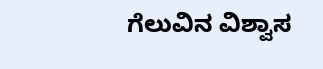ಗೆಲುವಿನ ವಿಶ್ವಾಸ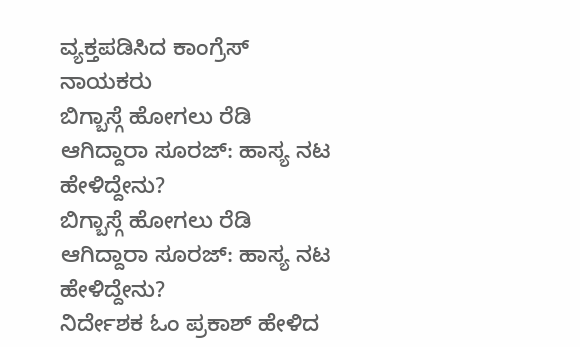ವ್ಯಕ್ತಪಡಿಸಿದ ಕಾಂಗ್ರೆಸ್ ನಾಯಕರು
ಬಿಗ್ಬಾಸ್ಗೆ ಹೋಗಲು ರೆಡಿ ಆಗಿದ್ದಾರಾ ಸೂರಜ್: ಹಾಸ್ಯ ನಟ ಹೇಳಿದ್ದೇನು?
ಬಿಗ್ಬಾಸ್ಗೆ ಹೋಗಲು ರೆಡಿ ಆಗಿದ್ದಾರಾ ಸೂರಜ್: ಹಾಸ್ಯ ನಟ ಹೇಳಿದ್ದೇನು?
ನಿರ್ದೇಶಕ ಓಂ ಪ್ರಕಾಶ್ ಹೇಳಿದ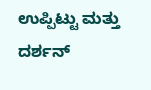ಉಪ್ಪಿಟ್ಟು ಮತ್ತು ದರ್ಶನ್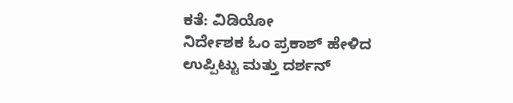ಕತೆ: ವಿಡಿಯೋ
ನಿರ್ದೇಶಕ ಓಂ ಪ್ರಕಾಶ್ ಹೇಳಿದ ಉಪ್ಪಿಟ್ಟು ಮತ್ತು ದರ್ಶನ್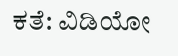ಕತೆ: ವಿಡಿಯೋ